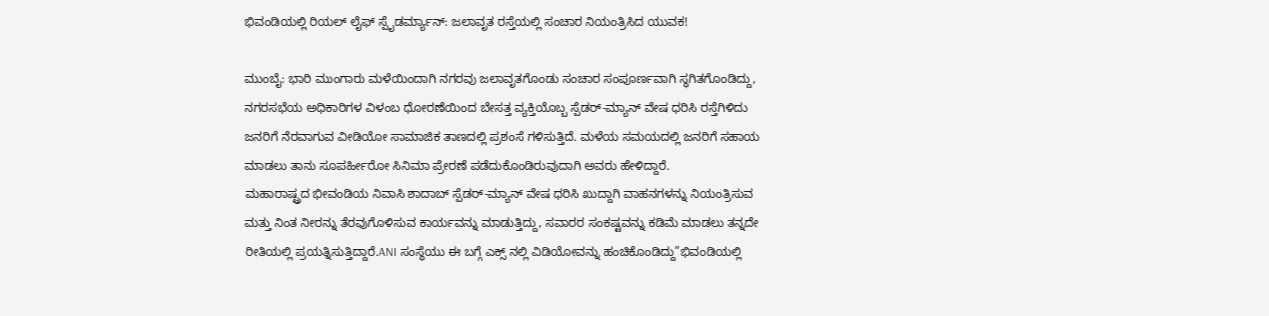ಭಿವಂಡಿಯಲ್ಲಿ ರಿಯಲ್ ಲೈಫ್ ಸ್ಪೈಡರ್ಮ್ಯಾನ್: ಜಲಾವೃತ ರಸ್ತೆಯಲ್ಲಿ ಸಂಚಾರ ನಿಯಂತ್ರಿಸಿದ ಯುವಕ!

ಮುಂಬೈ: ಭಾರಿ ಮುಂಗಾರು ಮಳೆಯಿಂದಾಗಿ ನಗರವು ಜಲಾವೃತಗೊಂಡು ಸಂಚಾರ ಸಂಪೂರ್ಣವಾಗಿ ಸ್ಥಗಿತಗೊಂಡಿದ್ದು, ನಗರಸಭೆಯ ಅಧಿಕಾರಿಗಳ ವಿಳಂಬ ಧೋರಣೆಯಿಂದ ಬೇಸತ್ತ ವ್ಯಕ್ತಿಯೊಬ್ಬ ಸ್ಪೆಡರ್-ಮ್ಯಾನ್ ವೇಷ ಧರಿಸಿ ರಸ್ತೆಗಿಳಿದು ಜನರಿಗೆ ನೆರವಾಗುವ ವೀಡಿಯೋ ಸಾಮಾಜಿಕ ತಾಣದಲ್ಲಿ ಪ್ರಶಂಸೆ ಗಳಿಸುತ್ತಿದೆ. ಮಳೆಯ ಸಮಯದಲ್ಲಿ ಜನರಿಗೆ ಸಹಾಯ ಮಾಡಲು ತಾನು ಸೂಪರ್ಹೀರೋ ಸಿನಿಮಾ ಪ್ರೇರಣೆ ಪಡೆದುಕೊಂಡಿರುವುದಾಗಿ ಅವರು ಹೇಳಿದ್ದಾರೆ.
ಮಹಾರಾಷ್ಟ್ರದ ಭೀವಂಡಿಯ ನಿವಾಸಿ ಶಾದಾಬ್ ಸ್ಪೆಡರ್-ಮ್ಯಾನ್ ವೇಷ ಧರಿಸಿ ಖುದ್ದಾಗಿ ವಾಹನಗಳನ್ನು ನಿಯಂತ್ರಿಸುವ ಮತ್ತು ನಿಂತ ನೀರನ್ನು ತೆರವುಗೊಳಿಸುವ ಕಾರ್ಯವನ್ನು ಮಾಡುತ್ತಿದ್ದು, ಸವಾರರ ಸಂಕಷ್ಟವನ್ನು ಕಡಿಮೆ ಮಾಡಲು ತನ್ನದೇ ರೀತಿಯಲ್ಲಿ ಪ್ರಯತ್ನಿಸುತ್ತಿದ್ದಾರೆ.ANI ಸಂಸ್ಥೆಯು ಈ ಬಗ್ಗೆ ಎಕ್ಸ್ ನಲ್ಲಿ ವಿಡಿಯೋವನ್ನು ಹಂಚಿಕೊಂಡಿದ್ದು”ಭಿವಂಡಿಯಲ್ಲಿ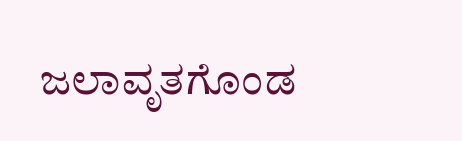ಜಲಾವೃತಗೊಂಡ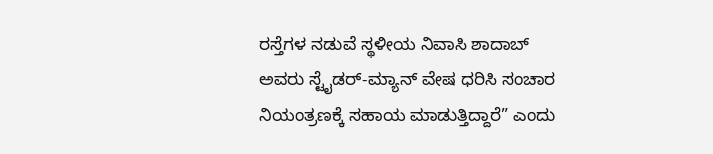ರಸ್ತೆಗಳ ನಡುವೆ ಸ್ಥಳೀಯ ನಿವಾಸಿ ಶಾದಾಬ್ ಅವರು ಸ್ಟೈಡರ್-ಮ್ಯಾನ್ ವೇಷ ಧರಿಸಿ ಸಂಚಾರ ನಿಯಂತ್ರಣಕ್ಕೆ ಸಹಾಯ ಮಾಡುತ್ತಿದ್ದಾರೆ” ಎಂದು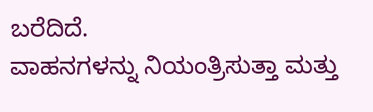ಬರೆದಿದೆ.
ವಾಹನಗಳನ್ನು ನಿಯಂತ್ರಿಸುತ್ತಾ ಮತ್ತು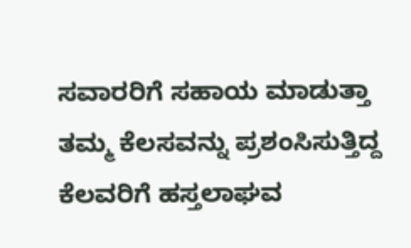ಸವಾರರಿಗೆ ಸಹಾಯ ಮಾಡುತ್ತಾ ತಮ್ಮ ಕೆಲಸವನ್ನು ಪ್ರಶಂಸಿಸುತ್ತಿದ್ದ ಕೆಲವರಿಗೆ ಹಸ್ತಲಾಘವ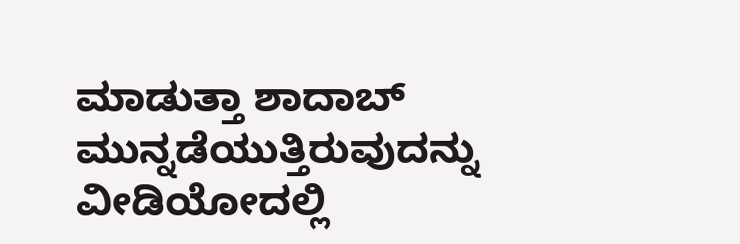ಮಾಡುತ್ತಾ ಶಾದಾಬ್ ಮುನ್ನಡೆಯುತ್ತಿರುವುದನ್ನು ವೀಡಿಯೋದಲ್ಲಿ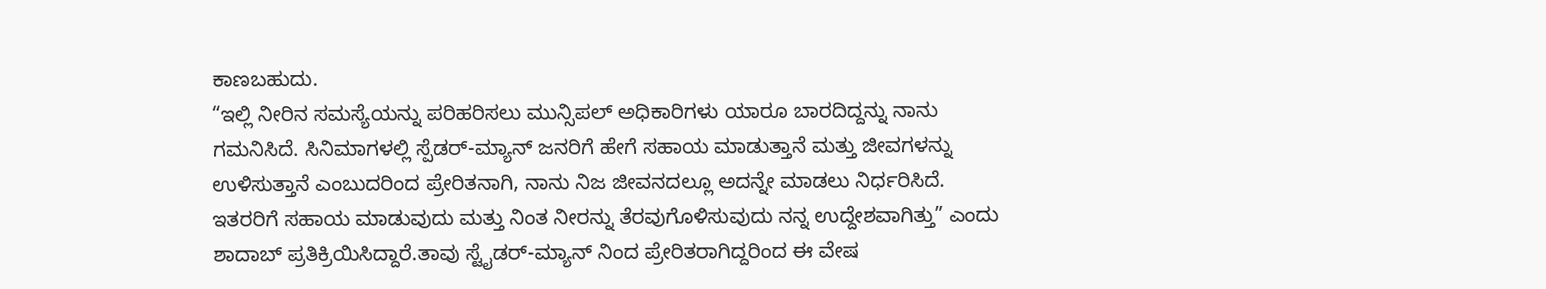ಕಾಣಬಹುದು.
“ಇಲ್ಲಿ ನೀರಿನ ಸಮಸ್ಯೆಯನ್ನು ಪರಿಹರಿಸಲು ಮುನ್ಸಿಪಲ್ ಅಧಿಕಾರಿಗಳು ಯಾರೂ ಬಾರದಿದ್ದನ್ನು ನಾನು ಗಮನಿಸಿದೆ. ಸಿನಿಮಾಗಳಲ್ಲಿ ಸ್ಪೆಡರ್-ಮ್ಯಾನ್ ಜನರಿಗೆ ಹೇಗೆ ಸಹಾಯ ಮಾಡುತ್ತಾನೆ ಮತ್ತು ಜೀವಗಳನ್ನು ಉಳಿಸುತ್ತಾನೆ ಎಂಬುದರಿಂದ ಪ್ರೇರಿತನಾಗಿ, ನಾನು ನಿಜ ಜೀವನದಲ್ಲೂ ಅದನ್ನೇ ಮಾಡಲು ನಿರ್ಧರಿಸಿದೆ. ಇತರರಿಗೆ ಸಹಾಯ ಮಾಡುವುದು ಮತ್ತು ನಿಂತ ನೀರನ್ನು ತೆರವುಗೊಳಿಸುವುದು ನನ್ನ ಉದ್ದೇಶವಾಗಿತ್ತು” ಎಂದು ಶಾದಾಬ್ ಪ್ರತಿಕ್ರಿಯಿಸಿದ್ದಾರೆ.ತಾವು ಸ್ಟೈಡರ್-ಮ್ಯಾನ್ ನಿಂದ ಪ್ರೇರಿತರಾಗಿದ್ದರಿಂದ ಈ ವೇಷ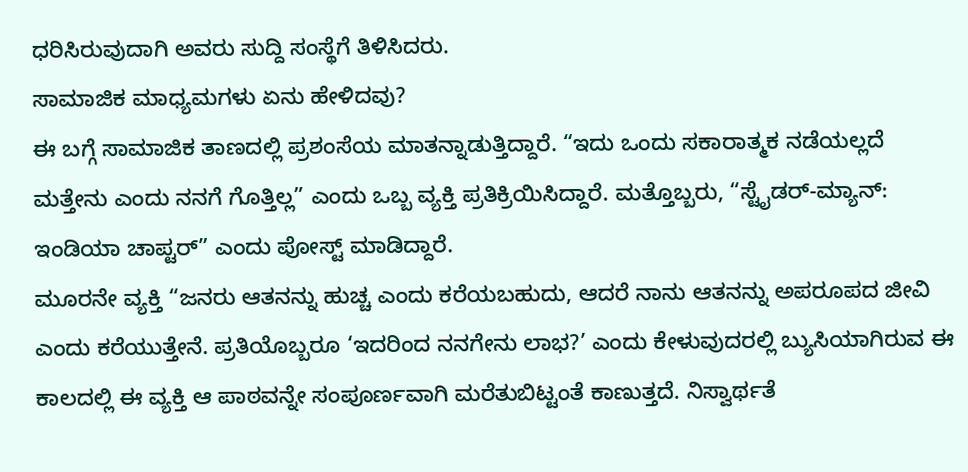ಧರಿಸಿರುವುದಾಗಿ ಅವರು ಸುದ್ದಿ ಸಂಸ್ಥೆಗೆ ತಿಳಿಸಿದರು.
ಸಾಮಾಜಿಕ ಮಾಧ್ಯಮಗಳು ಏನು ಹೇಳಿದವು?
ಈ ಬಗ್ಗೆ ಸಾಮಾಜಿಕ ತಾಣದಲ್ಲಿ ಪ್ರಶಂಸೆಯ ಮಾತನ್ನಾಡುತ್ತಿದ್ದಾರೆ. “ಇದು ಒಂದು ಸಕಾರಾತ್ಮಕ ನಡೆಯಲ್ಲದೆ ಮತ್ತೇನು ಎಂದು ನನಗೆ ಗೊತ್ತಿಲ್ಲ” ಎಂದು ಒಬ್ಬ ವ್ಯಕ್ತಿ ಪ್ರತಿಕ್ರಿಯಿಸಿದ್ದಾರೆ. ಮತ್ತೊಬ್ಬರು, “ಸ್ಟೈಡರ್-ಮ್ಯಾನ್: ಇಂಡಿಯಾ ಚಾಪ್ಟರ್” ಎಂದು ಪೋಸ್ಟ್ ಮಾಡಿದ್ದಾರೆ.
ಮೂರನೇ ವ್ಯಕ್ತಿ “ಜನರು ಆತನನ್ನು ಹುಚ್ಚ ಎಂದು ಕರೆಯಬಹುದು, ಆದರೆ ನಾನು ಆತನನ್ನು ಅಪರೂಪದ ಜೀವಿ ಎಂದು ಕರೆಯುತ್ತೇನೆ. ಪ್ರತಿಯೊಬ್ಬರೂ ‘ಇದರಿಂದ ನನಗೇನು ಲಾಭ?’ ಎಂದು ಕೇಳುವುದರಲ್ಲಿ ಬ್ಯುಸಿಯಾಗಿರುವ ಈ ಕಾಲದಲ್ಲಿ ಈ ವ್ಯಕ್ತಿ ಆ ಪಾಠವನ್ನೇ ಸಂಪೂರ್ಣವಾಗಿ ಮರೆತುಬಿಟ್ಟಂತೆ ಕಾಣುತ್ತದೆ. ನಿಸ್ವಾರ್ಥತೆ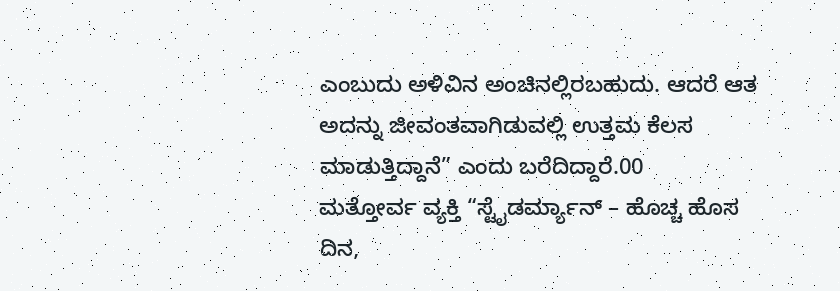ಎಂಬುದು ಅಳಿವಿನ ಅಂಚಿನಲ್ಲಿರಬಹುದು. ಆದರೆ ಆತ ಅದನ್ನು ಜೀವಂತವಾಗಿಡುವಲ್ಲಿ ಉತ್ತಮ ಕೆಲಸ ಮಾಡುತ್ತಿದ್ದಾನೆ” ಎಂದು ಬರೆದಿದ್ದಾರೆ.00
ಮತ್ತೋರ್ವ ವ್ಯಕ್ತಿ “ಸ್ಟೈಡರ್ಮ್ಯಾನ್ – ಹೊಚ್ಚ ಹೊಸ ದಿನ,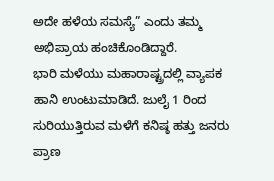ಅದೇ ಹಳೆಯ ಸಮಸ್ಯೆ” ಎಂದು ತಮ್ಮ ಅಭಿಪ್ರಾಯ ಹಂಚಿಕೊಂಡಿದ್ದಾರೆ.
ಭಾರಿ ಮಳೆಯು ಮಹಾರಾಷ್ಟ್ರದಲ್ಲಿ ವ್ಯಾಪಕ ಹಾನಿ ಉಂಟುಮಾಡಿದೆ. ಜುಲೈ 1 ರಿಂದ ಸುರಿಯುತ್ತಿರುವ ಮಳೆಗೆ ಕನಿಷ್ಠ ಹತ್ತು ಜನರು ಪ್ರಾಣ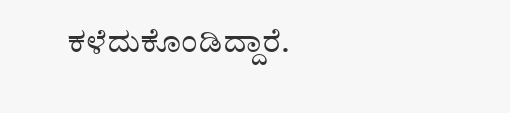ಕಳೆದುಕೊಂಡಿದ್ದಾರೆ.